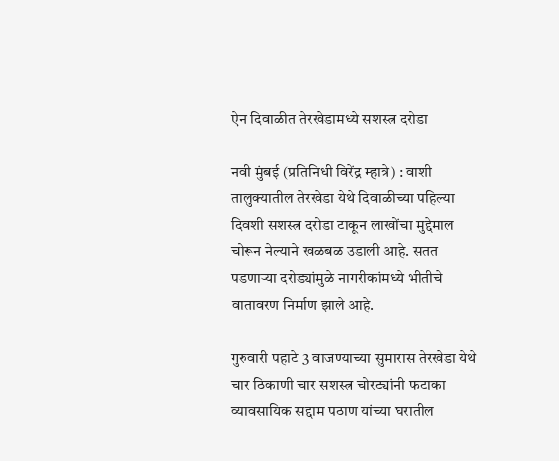ऐन दिवाळीत तेरखेडामध्ये सशस्त्र दरोडा

नवी मुंबई (प्रतिनिधी विरेंद्र म्हात्रे) : वाशी तालुक्यातील तेरखेडा येथे दिवाळीच्या पहिल्या दिवशी सशस्त्र दरोडा टाकून लाखोंचा मुद्देमाल चोरून नेल्याने खळबळ उडाली आहे. सतत पडणाऱ्या दरोड्यांमुळे नागरीकांमध्ये भीतीचे वातावरण निर्माण झाले आहे.

गुरुवारी पहाटे 3 वाजण्याच्या सुमारास तेरखेडा येथे चार ठिकाणी चार सशस्त्र चोरट्यांनी फटाका व्यावसायिक सद्दाम पठाण यांच्या घरातील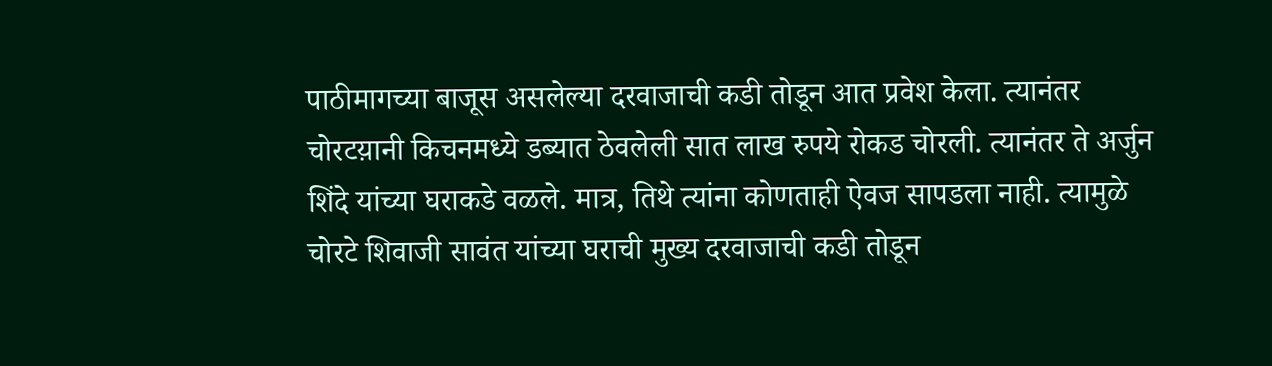पाठीमागच्या बाजूस असलेल्या दरवाजाची कडी तोडून आत प्रवेश केला. त्यानंतर चोरटय़ानी किचनमध्ये डब्यात ठेवलेली सात लाख रुपये रोकड चोरली. त्यानंतर ते अर्जुन शिंदे यांच्या घराकडे वळले. मात्र, तिथे त्यांना कोणताही ऐवज सापडला नाही. त्यामुळे चोरटे शिवाजी सावंत यांच्या घराची मुख्य दरवाजाची कडी तोडून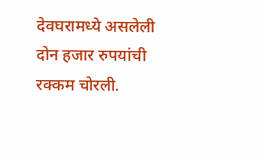देवघरामध्ये असलेली दोन हजार रुपयांची रक्कम चोरली.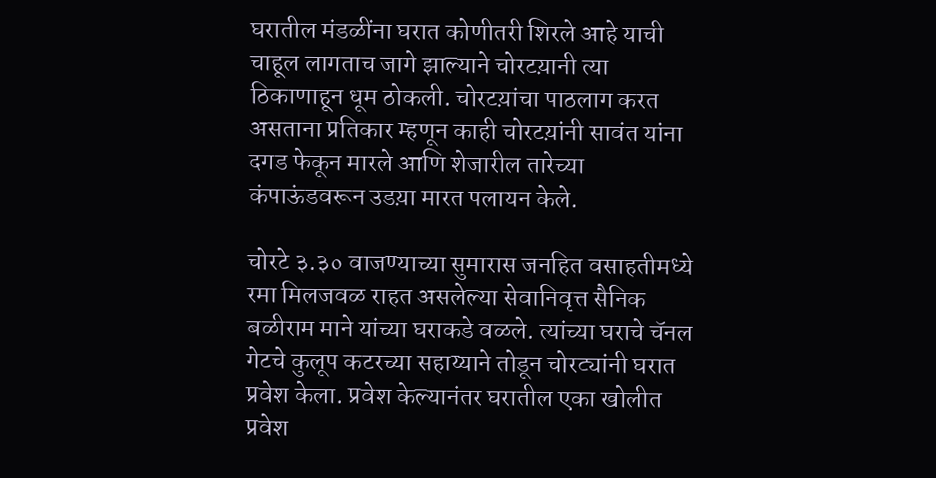घरातील मंडळींना घरात कोणीतरी शिरले आहे याची चाहूल लागताच जागे झाल्याने चोरटय़ानी त्या ठिकाणाहून धूम ठोकली. चोरटय़ांचा पाठलाग करत असताना प्रतिकार म्हणून काही चोरटय़ांनी सावंत यांना दगड फेकून मारले आणि शेजारील तारेच्या कंपाऊंडवरून उडय़ा मारत पलायन केले.

चोरटे ३.३० वाजण्याच्या सुमारास जनहित वसाहतीमध्ये रमा मिलजवळ राहत असलेल्या सेवानिवृत्त सैनिक बळीराम माने यांच्या घराकडे वळले. त्यांच्या घराचे चॅनल गेटचे कुलूप कटरच्या सहाय्याने तोडून चोरट्यांनी घरात प्रवेश केला. प्रवेश केल्यानंतर घरातील एका खोलीत प्रवेश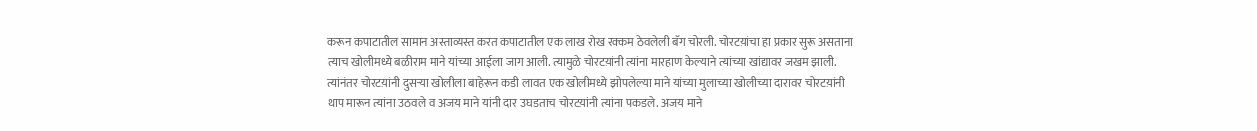करून कपाटातील सामान अस्ताव्यस्त करत कपाटातील एक लाख रोख रक्कम ठेवलेली बॅग चोरली. चोरटय़ांचा हा प्रकार सुरू असताना त्याच खोलीमध्ये बळीराम माने यांच्या आईला जाग आली. त्यामुळे चोरटय़ांनी त्यांना मारहाण केल्याने त्यांच्या खांद्यावर जखम झाली. त्यांनंतर चोरटय़ांनी दुसऱ्या खोलीला बाहेरून कडी लावत एक खोलीमध्ये झोपलेल्या माने यांच्या मुलाच्या खोलीच्या दारावर चोरटय़ांनी थाप मारून त्यांना उठवले व अजय माने यांनी दार उघडताच चोरटय़ांनी त्यांना पकडले. अजय माने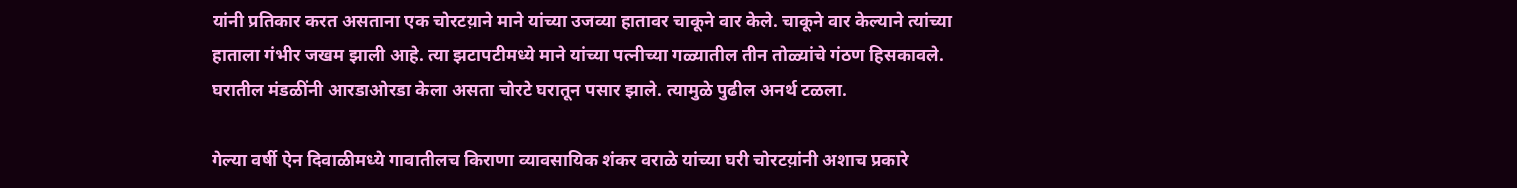यांनी प्रतिकार करत असताना एक चोरटय़ाने माने यांच्या उजव्या हातावर चाकूने वार केले. चाकूने वार केल्याने त्यांच्या हाताला गंभीर जखम झाली आहे. त्या झटापटीमध्ये माने यांच्या पत्नीच्या गळ्यातील तीन तोळ्यांचे गंठण हिसकावले. घरातील मंडळींनी आरडाओरडा केला असता चोरटे घरातून पसार झाले. त्यामुळे पुढील अनर्थ टळला.

गेल्या वर्षी ऐन दिवाळीमध्ये गावातीलच किराणा व्यावसायिक शंकर वराळे यांच्या घरी चोरटय़ांनी अशाच प्रकारे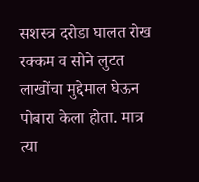सशस्त्र दरोडा घालत रोख रक्कम व सोने लुटत लाखोंचा मुद्देमाल घेऊन पोबारा केला होता. मात्र त्या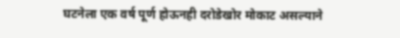घटनेला एक वर्ष पूर्ण होऊनही दरोडेखोर मोकाट असल्याने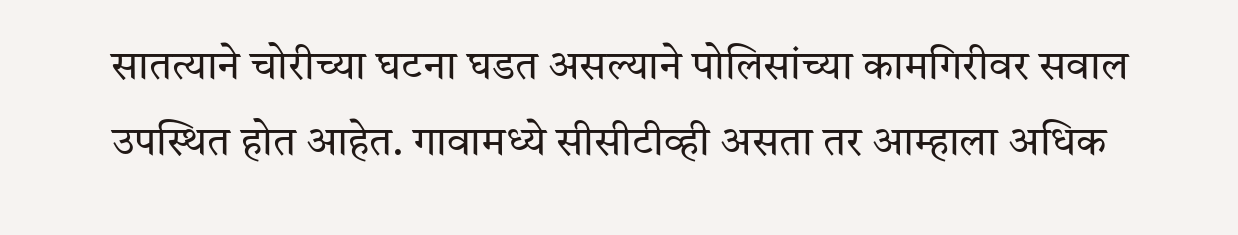सातत्याने चोरीच्या घटना घडत असल्याने पोलिसांच्या कामगिरीवर सवाल उपस्थित होत आहेत. गावामध्ये सीसीटीव्ही असता तर आम्हाला अधिक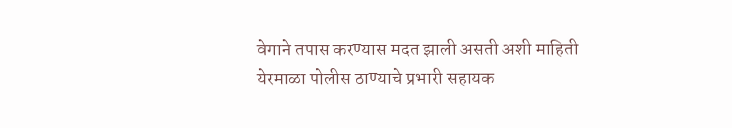वेगाने तपास करण्यास मदत झाली असती अशी माहिती येरमाळा पोलीस ठाण्याचे प्रभारी सहायक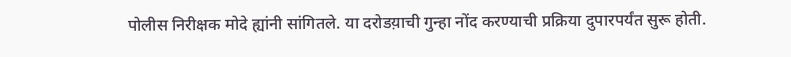पोलीस निरीक्षक मोदे ह्यांनी सांगितले. या दरोडय़ाची गुन्हा नोंद करण्याची प्रक्रिया दुपारपर्यंत सुरू होती.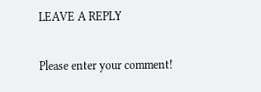LEAVE A REPLY

Please enter your comment!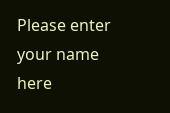Please enter your name here